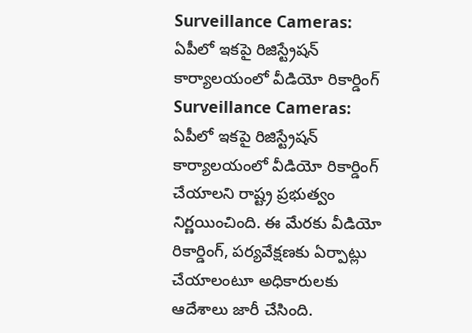Surveillance Cameras: ఏపీలో ఇకపై రిజిస్ట్రేషన్ కార్యాలయంలో వీడియో రికార్డింగ్
Surveillance Cameras: ఏపీలో ఇకపై రిజిస్ట్రేషన్ కార్యాలయంలో వీడియో రికార్డింగ్ చేయాలని రాష్ట్ర ప్రభుత్వం నిర్ణయించింది. ఈ మేరకు వీడియో రికార్డింగ్, పర్యవేక్షణకు ఏర్పాట్లు చేయాలంటూ అధికారులకు ఆదేశాలు జారీ చేసింది.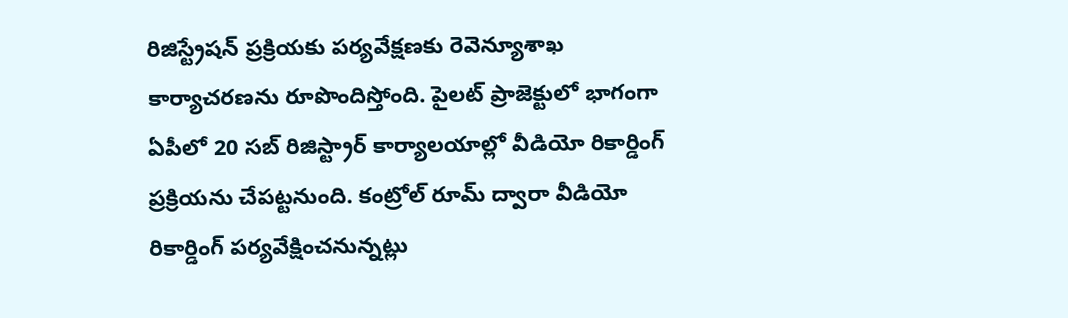రిజిస్ట్రేషన్ ప్రక్రియకు పర్యవేక్షణకు రెవెన్యూశాఖ కార్యాచరణను రూపొందిస్తోంది. పైలట్ ప్రాజెక్టులో భాగంగా ఏపీలో 20 సబ్ రిజిస్ట్రార్ కార్యాలయాల్లో వీడియో రికార్డింగ్ ప్రక్రియను చేపట్టనుంది. కంట్రోల్ రూమ్ ద్వారా వీడియో రికార్డింగ్ పర్యవేక్షించనున్నట్లు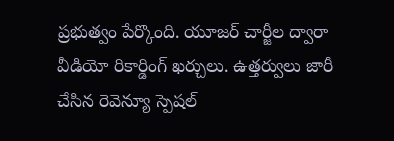ప్రభుత్వం పేర్కొంది. యూజర్ చార్జీల ద్వారా వీడియో రికార్డింగ్ ఖర్చులు. ఉత్తర్వులు జారీ చేసిన రెవెన్యూ స్పెషల్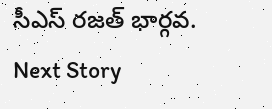సీఎస్ రజత్ భార్గవ.
Next Story